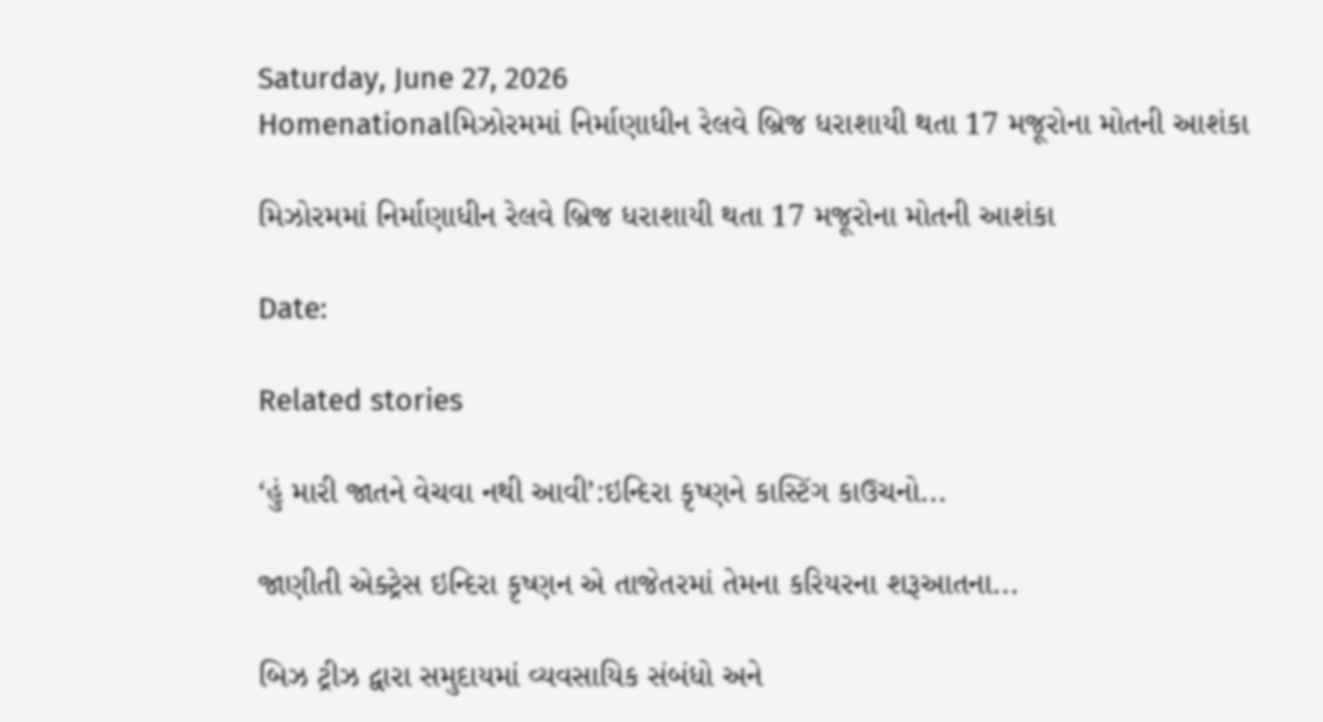Saturday, June 27, 2026
Homenationalમિઝોરમમાં નિર્માણાધીન રેલવે બ્રિજ ધરાશાયી થતા 17 મજૂરોના મોતની આશંકા

મિઝોરમમાં નિર્માણાધીન રેલવે બ્રિજ ધરાશાયી થતા 17 મજૂરોના મોતની આશંકા

Date:

Related stories

‘હું મારી જાતને વેચવા નથી આવી’:ઇન્દિરા કૃષ્ણને કાસ્ટિંગ કાઉચનો...

જાણીતી એક્ટ્રેસ ઇન્દિરા કૃષ્ણન એ તાજેતરમાં તેમના કરિયરના શરૂઆતના...

બિઝ ટ્રીઝ દ્વારા સમુદાયમાં વ્યવસાયિક સંબંધો અને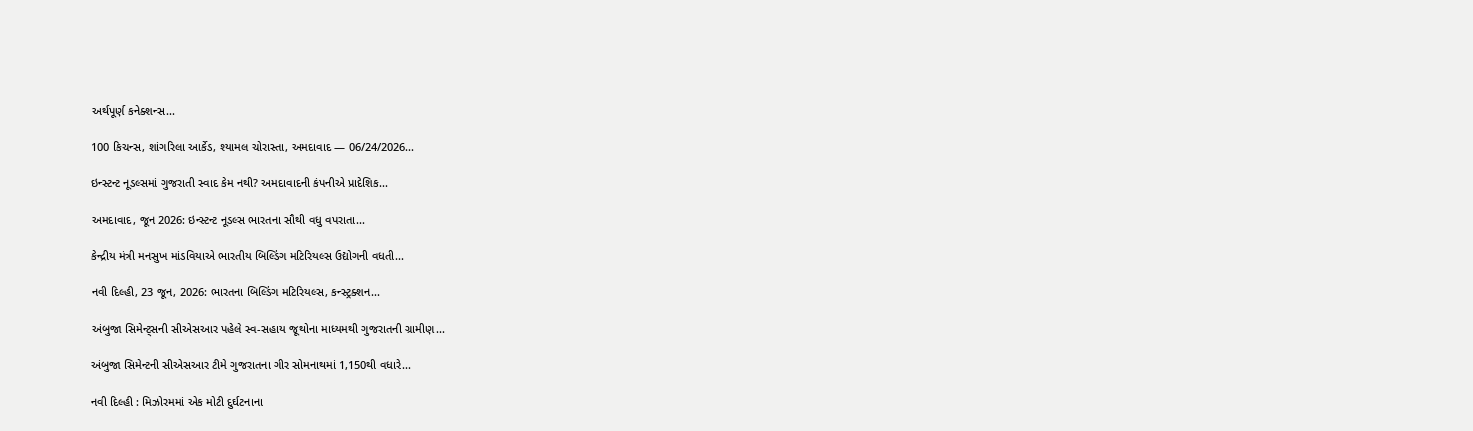અર્થપૂર્ણ કનેક્શન્સ...

100 કિચન્સ, શાંગરિલા આર્કેડ, શ્યામલ ચોરાસ્તા, અમદાવાદ — 06/24/2026...

ઇન્સ્ટન્ટ નૂડલ્સમાં ગુજરાતી સ્વાદ કેમ નથી? અમદાવાદની કંપનીએ પ્રાદેશિક...

અમદાવાદ, જૂન 2026: ઇન્સ્ટન્ટ નૂડલ્સ ભારતના સૌથી વધુ વપરાતા...

કેન્દ્રીય મંત્રી મનસુખ માંડવિયાએ ભારતીય બિલ્ડિંગ મટિરિયલ્સ ઉદ્યોગની વધતી...

નવી દિલ્હી, 23 જૂન, 2026: ભારતના બિલ્ડિંગ મટિરિયલ્સ, કન્સ્ટ્રક્શન...

અંબુજા સિમેન્ટ્સની સીએસઆર પહેલે સ્વ-સહાય જૂથોના માધ્યમથી ગુજરાતની ગ્રામીણ...

અંબુજા સિમેન્ટની સીએસઆર ટીમે ગુજરાતના ગીર સોમનાથમાં 1,150થી વધારે...

નવી દિલ્હી : મિઝોરમમાં એક મોટી દુર્ઘટનાના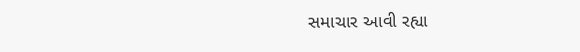સમાચાર આવી રહ્યા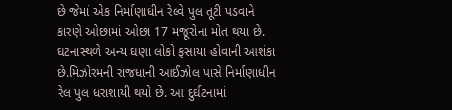છે જેમાં એક નિર્માણાધીન રેલ્વે પુલ તૂટી પડવાને કારણે ઓછામાં ઓછા 17 મજૂરોના મોત થયા છે. ઘટનાસ્થળે અન્ય ઘણા લોકો ફસાયા હોવાની આશંકા છે.મિઝોરમની રાજધાની આઈઝોલ પાસે નિર્માણાધીન રેલ પુલ ધરાશાયી થયો છે. આ દુર્ઘટનામાં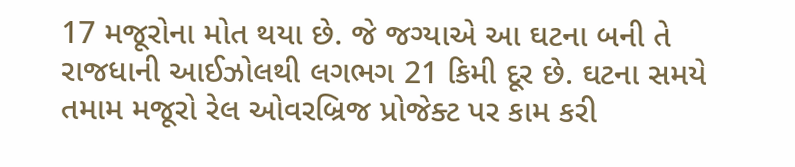17 મજૂરોના મોત થયા છે. જે જગ્યાએ આ ઘટના બની તે રાજધાની આઈઝોલથી લગભગ 21 કિમી દૂર છે. ઘટના સમયે તમામ મજૂરો રેલ ઓવરબ્રિજ પ્રોજેક્ટ પર કામ કરી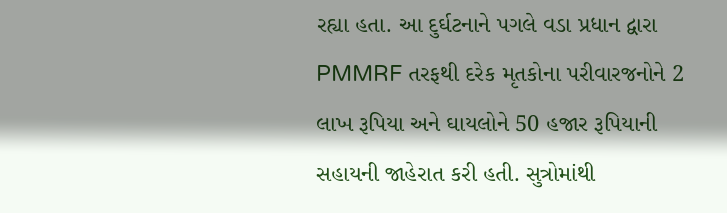રહ્યા હતા. આ દુર્ઘટનાને પગલે વડા પ્રધાન દ્વારા PMMRF તરફથી દરેક મૃતકોના પરીવારજનોને 2 લાખ રૂપિયા અને ઘાયલોને 50 હજાર રૂપિયાની સહાયની જાહેરાત કરી હતી. સુત્રોમાંથી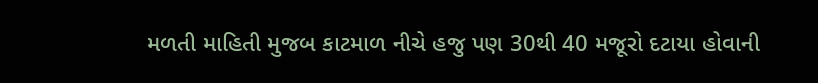મળતી માહિતી મુજબ કાટમાળ નીચે હજુ પણ 30થી 40 મજૂરો દટાયા હોવાની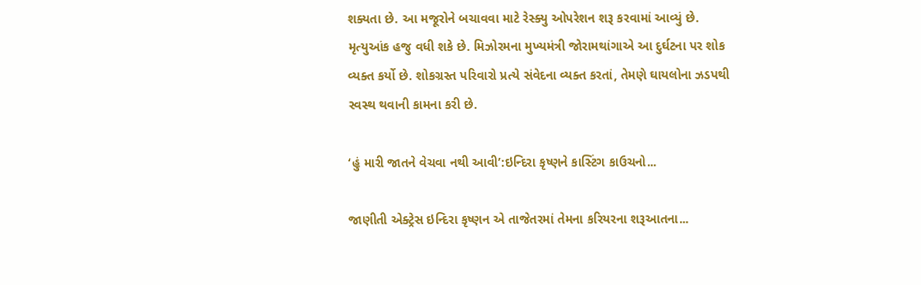શક્યતા છે. આ મજૂરોને બચાવવા માટે રેસ્ક્યુ ઓપરેશન શરૂ કરવામાં આવ્યું છે. મૃત્યુઆંક હજુ વધી શકે છે. મિઝોરમના મુખ્યમંત્રી જોરામથાંગાએ આ દુર્ઘટના પર શોક વ્યક્ત કર્યો છે. શોકગ્રસ્ત પરિવારો પ્રત્યે સંવેદના વ્યક્ત કરતાં, તેમણે ઘાયલોના ઝડપથી સ્વસ્થ થવાની કામના કરી છે.

‘હું મારી જાતને વેચવા નથી આવી’:ઇન્દિરા કૃષ્ણને કાસ્ટિંગ કાઉચનો...

જાણીતી એક્ટ્રેસ ઇન્દિરા કૃષ્ણન એ તાજેતરમાં તેમના કરિયરના શરૂઆતના...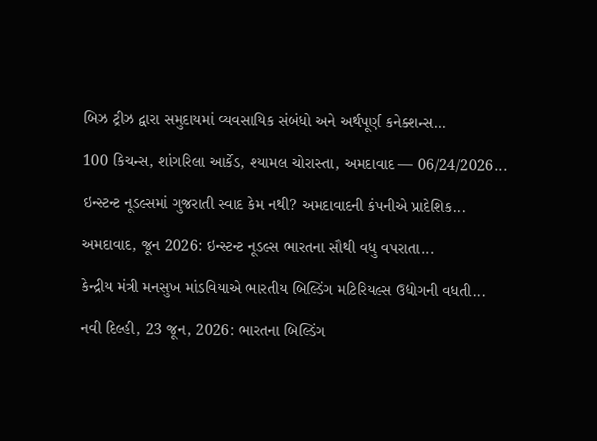બિઝ ટ્રીઝ દ્વારા સમુદાયમાં વ્યવસાયિક સંબંધો અને અર્થપૂર્ણ કનેક્શન્સ...

100 કિચન્સ, શાંગરિલા આર્કેડ, શ્યામલ ચોરાસ્તા, અમદાવાદ — 06/24/2026...

ઇન્સ્ટન્ટ નૂડલ્સમાં ગુજરાતી સ્વાદ કેમ નથી? અમદાવાદની કંપનીએ પ્રાદેશિક...

અમદાવાદ, જૂન 2026: ઇન્સ્ટન્ટ નૂડલ્સ ભારતના સૌથી વધુ વપરાતા...

કેન્દ્રીય મંત્રી મનસુખ માંડવિયાએ ભારતીય બિલ્ડિંગ મટિરિયલ્સ ઉદ્યોગની વધતી...

નવી દિલ્હી, 23 જૂન, 2026: ભારતના બિલ્ડિંગ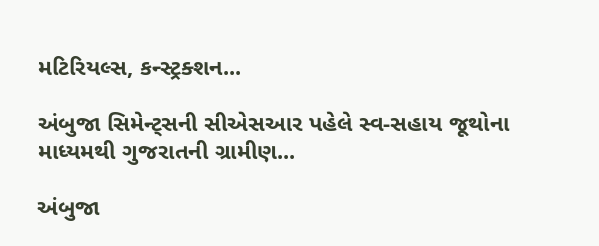મટિરિયલ્સ, કન્સ્ટ્રક્શન...

અંબુજા સિમેન્ટ્સની સીએસઆર પહેલે સ્વ-સહાય જૂથોના માધ્યમથી ગુજરાતની ગ્રામીણ...

અંબુજા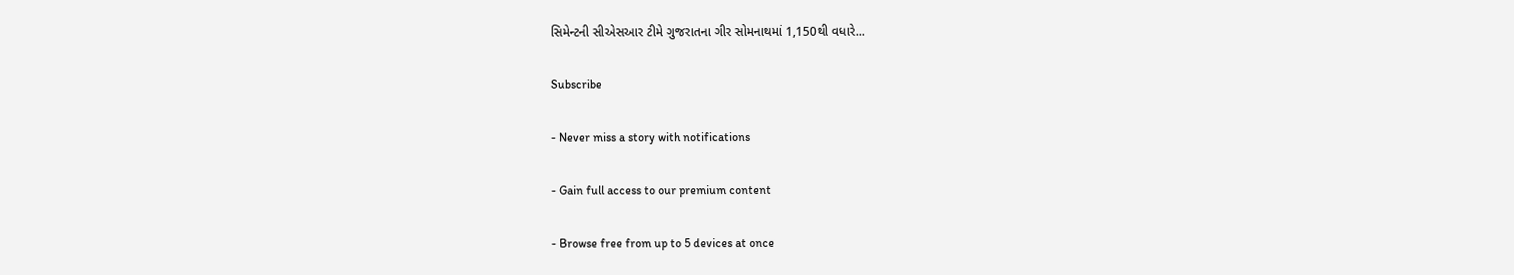સિમેન્ટની સીએસઆર ટીમે ગુજરાતના ગીર સોમનાથમાં 1,150થી વધારે...

Subscribe

- Never miss a story with notifications

- Gain full access to our premium content

- Browse free from up to 5 devices at once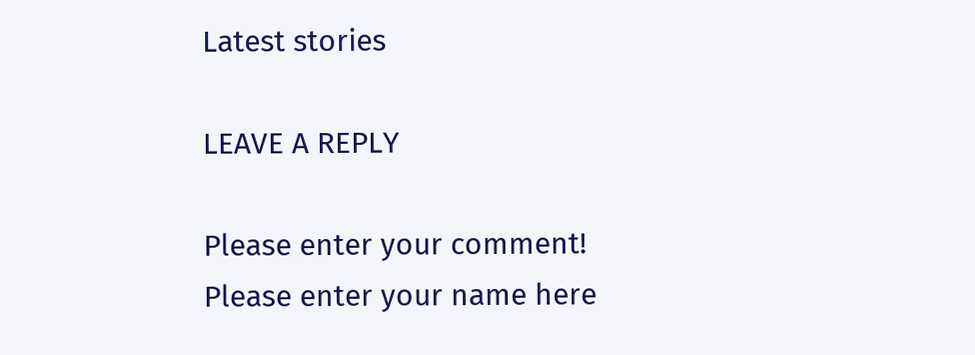Latest stories

LEAVE A REPLY

Please enter your comment!
Please enter your name here